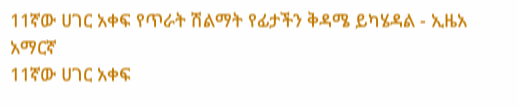11ኛው ሀገር አቀፍ የጥራት ሽልማት የፊታችን ቅዳሜ ይካሄዳል - ኢዜአ አማርኛ
11ኛው ሀገር አቀፍ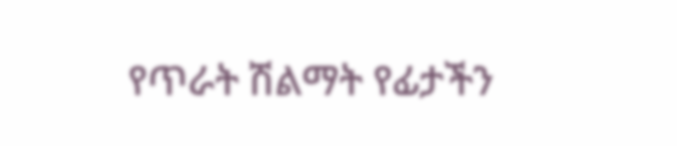የጥራት ሽልማት የፊታችን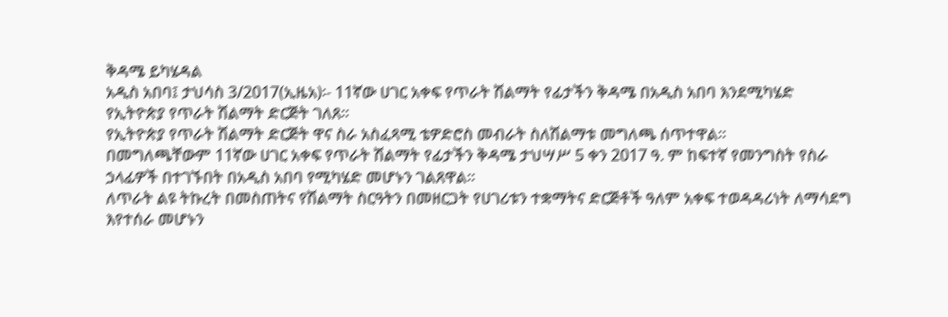ቅዳሜ ይካሄዳል
አዲስ አበባ፤ ታህሳስ 3/2017(ኢዜአ)፡- 11ኛው ሀገር አቀፍ የጥራት ሽልማት የፊታችን ቅዳሜ በአዲስ አበባ እንደሚካሄድ የኢትዮጵያ የጥራት ሽልማት ድርጅት ገለጸ።
የኢትዮጵያ የጥራት ሽልማት ድርጅት ዋና ስራ አስፈጻሚ ቴዎድሮስ መብራት ስለሽልማቱ መግለጫ ሰጥተዋል።
በመግለጫቸውም 11ኛው ሀገር አቀፍ የጥራት ሽልማት የፊታችን ቅዳሜ ታህሣሥ 5 ቀን 2017 ዓ. ም ከፍተኛ የመንግስት የስራ ኃላፊዎች በተገኙበት በአዲስ አበባ የሚካሄድ መሆኑን ገልጸዋል።
ለጥራት ልዩ ትኩረት በመስጠትና የሽልማት ስርዓትን በመዘርጋት የሀገሪቱን ተቋማትና ድርጅቶች ዓለም አቀፍ ተወዳዳሪነት ለማሳደግ እየተሰራ መሆኑን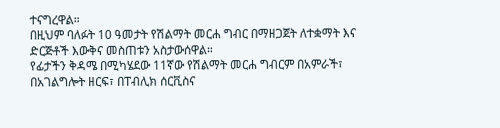ተናግረዋል።
በዚህም ባለፉት 10 ዓመታት የሽልማት መርሐ ግብር በማዘጋጀት ለተቋማት እና ድርጅቶች እውቅና መስጠቱን አስታውሰዋል።
የፊታችን ቅዳሜ በሚካሄደው 11ኛው የሽልማት መርሐ ግብርም በአምራች፣ በአገልግሎት ዘርፍ፣ በፐብሊክ ሰርቪስና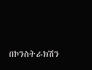በኮንስትራክሽን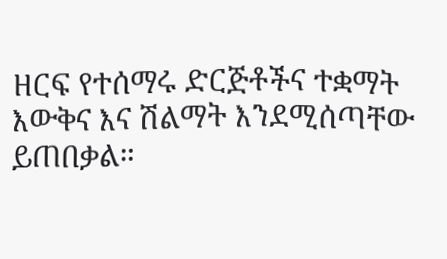ዘርፍ የተሰማሩ ድርጅቶችና ተቋማት እውቅና እና ሽልማት እንደሚሰጣቸው ይጠበቃል።